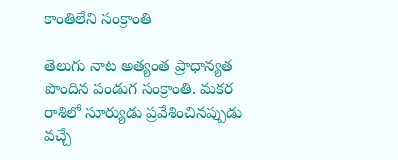కాంతిలేని సంక్రాంతి

తెలుగు నాట అత్యంత ప్రాధాన్యత పొందిన పండుగ సంక్రాంతి. మకర రాశిలో సూర్యుడు ప్రవేశించినప్పుడు వచ్చే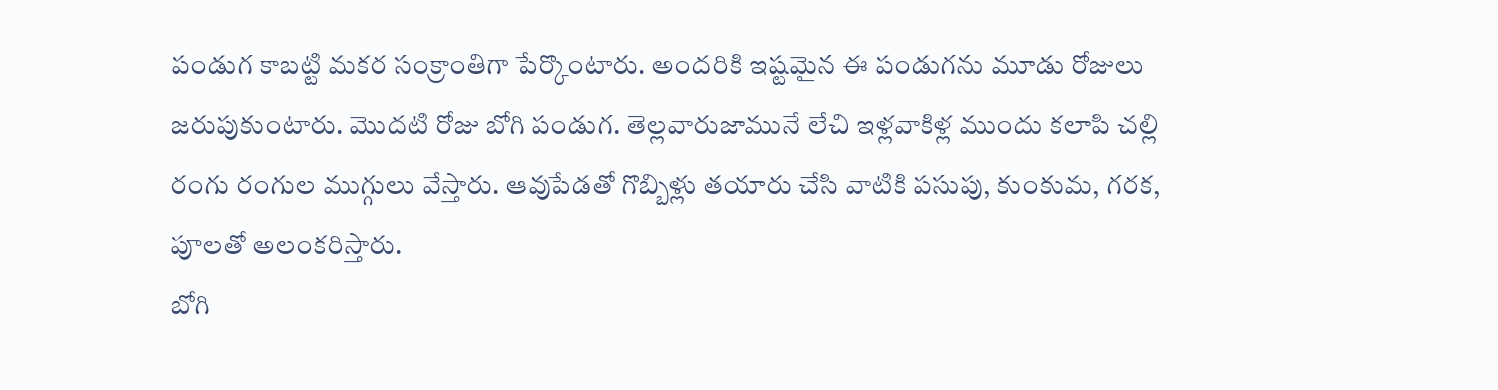పండుగ కాబట్టి మకర సంక్రాంతిగా పేర్కొంటారు. అందరికి ఇష్టమైన ఈ పండుగను మూడు రోజులు జరుపుకుంటారు. మొదటి రోజు బోగి పండుగ. తెల్లవారుజామునే లేచి ఇళ్లవాకిళ్ల ముందు కలాపి చల్లి రంగు రంగుల ముగ్గులు వేస్తారు. ఆవుపేడతో గొబ్బిళ్లు తయారు చేసి వాటికి పసుపు, కుంకుమ, గరక, పూలతో అలంకరిస్తారు.
బోగి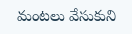మంటలు వేసుకుని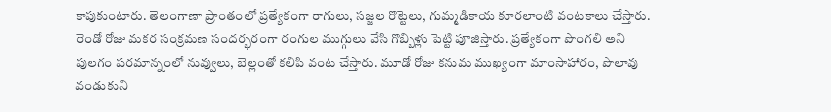కాపుకుంటారు. తెలంగాణా ప్రాంతంలో ప్రత్యేకంగా రాగులు, సజ్జల రొట్టెలు, గుమ్మడికాయ కూరలాంటి వంటకాలు చేస్తారు. రెండో రోజు మకర సంక్రమణ సందర్భరంగా రంగుల ముగ్గులు వేసి గొబ్బిళ్లు పెట్టి పూజిస్తారు. ప్రత్యేకంగా పొంగలి అని పులగం పరమాన్నంలో నువ్వులు, బెల్లంతో కలిపి వంట చేస్తారు. మూడో రోజు కనుమ ముఖ్యంగా మాంసాహారం, పొలావు వండుకుని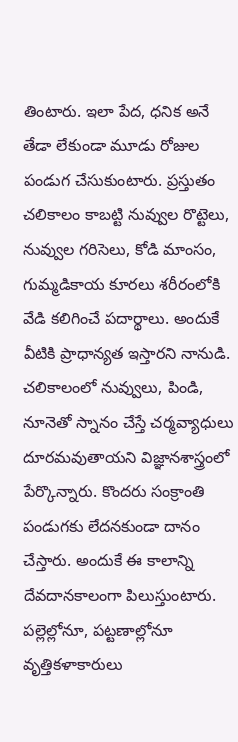తింటారు. ఇలా పేద, ధనిక అనే తేడా లేకుండా మూడు రోజుల పండుగ చేసుకుంటారు. ప్రస్తుతం చలికాలం కాబట్టి నువ్వుల రొట్టెలు, నువ్వుల గరిసెలు, కోడి మాంసం, గుమ్మడికాయ కూరలు శరీరంలోకి వేడి కలిగించే పదార్థాలు. అందుకే వీటికి ప్రాధాన్యత ఇస్తారని నానుడి. చలికాలంలో నువ్వులు, పిండి, నూనెతో స్నానం చేస్తే చర్మవ్యాధులు దూరమవుతాయని విజ్ఞానశాస్త్రంలో పేర్కొన్నారు. కొందరు సంక్రాంతి పండుగకు లేదనకుండా దానం చేస్తారు. అందుకే ఈ కాలాన్ని దేవదానకాలంగా పిలుస్తుంటారు. పల్లెల్లోనూ, పట్టణాల్లోనూ వృత్తికళాకారులు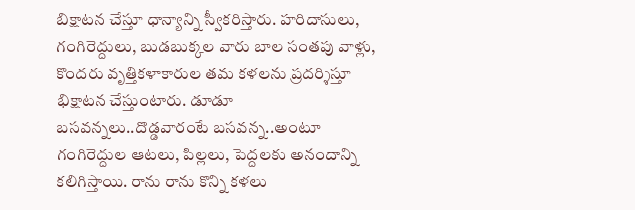బిక్షాటన చేస్తూ ధాన్యాన్ని స్వీకరిస్తారు. హరిదాసులు, గంగిరెద్దులు, బుడబుక్కల వారు బాల సంతపు వాళ్లు, కొందరు వృత్తికళాకారుల తమ కళలను ప్రదర్శిస్తూ భిక్షాటన చేస్తుంటారు. డూడూ బసవన్నలు..దొడ్డవారంటే బసవన్న..అంటూ గంగిరెద్దుల ఆటలు, పిల్లలు, పెద్దలకు అనందాన్ని కలిగిస్తాయి. రాను రాను కొన్ని కళలు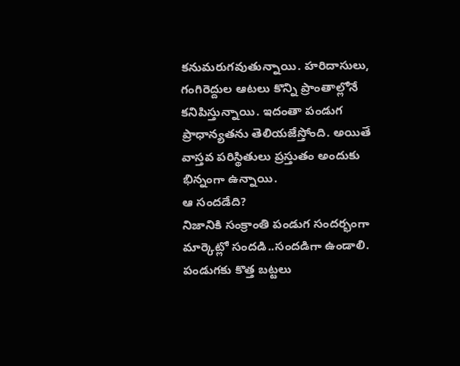కనుమరుగవుతున్నాయి. హరిదాసులు, గంగిరెద్దుల ఆటలు కొన్ని ప్రాంతాల్లోనే కనిపిస్తున్నాయి. ఇదంతా పండుగ ప్రాధాన్యతను తెలియజేస్తోంది. అయితే వాస్తవ పరిస్థితులు ప్రస్తుతం అందుకు భిన్నంగా ఉన్నాయి.
ఆ సందడేది?
నిజానికి సంక్రాంతి పండుగ సందర్భంగా మార్కెట్లో సందడి..సందడిగా ఉండాలి. పండుగకు కొత్త బట్టలు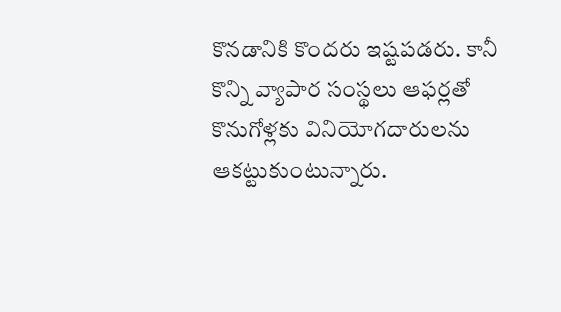కొనడానికి కొందరు ఇష్టపడరు. కానీ కొన్ని వ్యాపార సంస్థలు ఆఫర్లతో కొనుగోళ్లకు వినియోగదారులను ఆకట్టుకుంటున్నారు.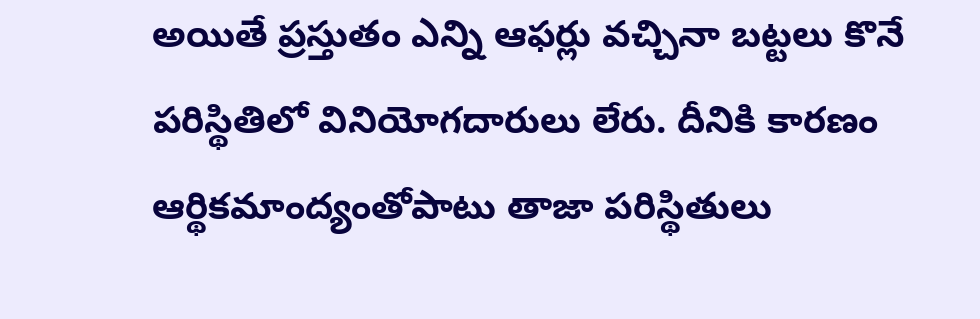అయితే ప్రస్తుతం ఎన్ని ఆఫర్లు వచ్చినా బట్టలు కొనే పరిస్థితిలో వినియోగదారులు లేరు. దీనికి కారణం ఆర్థికమాంద్యంతోపాటు తాజా పరిస్థితులు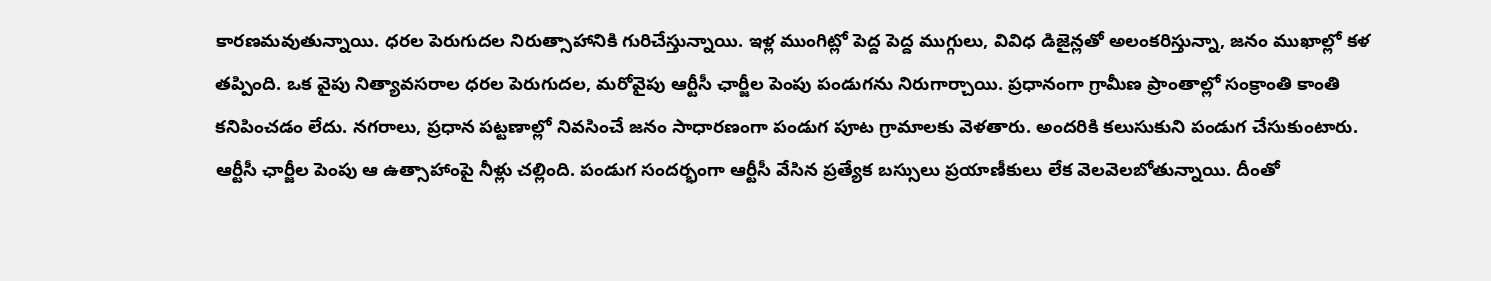కారణమవుతున్నాయి. ధరల పెరుగుదల నిరుత్సాహానికి గురిచేస్తున్నాయి. ఇళ్ల ముంగిట్లో పెద్ద పెద్ద ముగ్గులు, వివిధ డిజైన్లతో అలంకరిస్తున్నా, జనం ముఖాల్లో కళ తప్పింది. ఒక వైపు నిత్యావసరాల ధరల పెరుగుదల, మరోవైపు ఆర్టీసీ ఛార్జీల పెంపు పండుగను నిరుగార్చాయి. ప్రధానంగా గ్రామీణ ప్రాంతాల్లో సంక్రాంతి కాంతి కనిపించడం లేదు. నగరాలు, ప్రధాన పట్టణాల్లో నివసించే జనం సాధారణంగా పండుగ పూట గ్రామాలకు వెళతారు. అందరికి కలుసుకుని పండుగ చేసుకుంటారు. ఆర్టీసీ ఛార్జీల పెంపు ఆ ఉత్సాహాంపై నీళ్లు చల్లింది. పండుగ సందర్భంగా ఆర్టీసీ వేసిన ప్రత్యేక బస్సులు ప్రయాణీకులు లేక వెలవెలబోతున్నాయి. దీంతో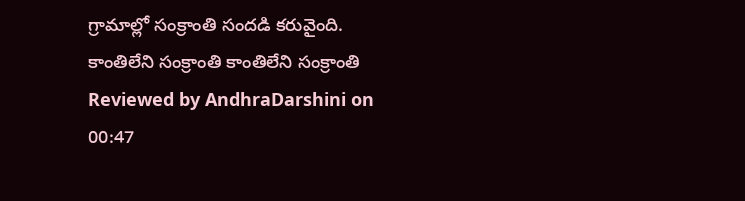గ్రామాల్లో సంక్రాంతి సందడి కరువైంది.
కాంతిలేని సంక్రాంతి కాంతిలేని సంక్రాంతి Reviewed by AndhraDarshini on 00:47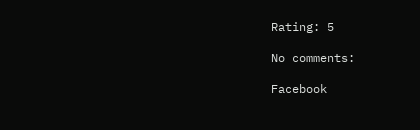Rating: 5

No comments:

Facebook